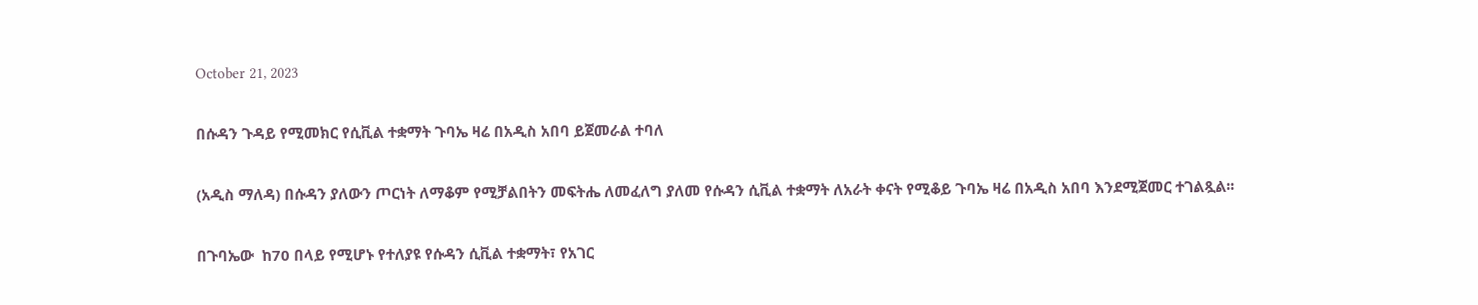October 21, 2023

በሱዳን ጉዳይ የሚመክር የሲቪል ተቋማት ጉባኤ ዛሬ በአዲስ አበባ ይጀመራል ተባለ

(አዲስ ማለዳ) በሱዳን ያለውን ጦርነት ለማቆም የሚቻልበትን መፍትሔ ለመፈለግ ያለመ የሱዳን ሲቪል ተቋማት ለአራት ቀናት የሚቆይ ጉባኤ ዛሬ በአዲስ አበባ እንደሚጀመር ተገልጿል፡፡

በጉባኤው  ከ70 በላይ የሚሆኑ የተለያዩ የሱዳን ሲቪል ተቋማት፣ የአገር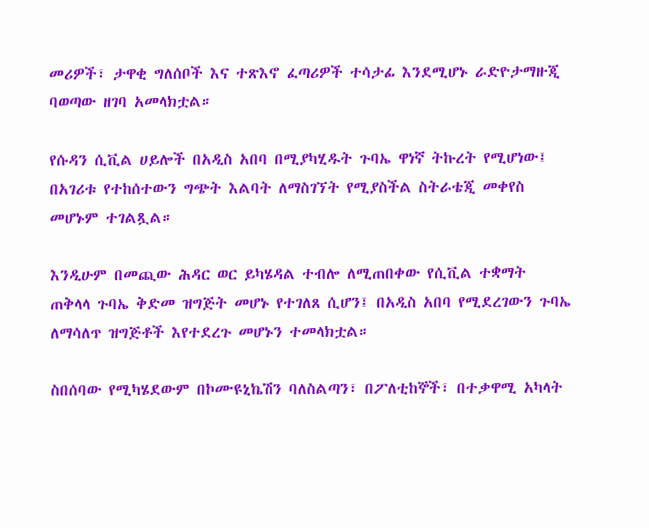መሪዎች፣ ታዋቂ ግለሰቦች እና ተጽእኖ ፈጣሪዎች ተሳታፊ እንደሚሆኑ ራድዮታማዙጂ ባወጣው ዘገባ አመላክቷል።

የሱዳን ሲቪል ሀይሎች በአዲስ አበባ በሚያካሂዱት ጉባኤ ዋነኛ ትኩረት የሚሆነው፤ በአገሪቱ የተከሰተውን ግጭት እልባት ለማስገኘት የሚያስችል ስትራቴጂ መቀየስ መሆኑም ተገልጿል።

እንዲሁም በመጪው ሕዳር ወር ይካሄዳል ተብሎ ለሚጠበቀው የሲቪል ተቋማት ጠቅላላ ጉባኤ ቅድመ ዝግጅት መሆኑ የተገለጸ ሲሆን፤ በአዲስ አበባ የሚደረገውን ጉባኤ ለማሳለጥ ዝግጅቶች እየተደረጉ መሆኑን ተመላክቷል።

ስበሰባው የሚካሄደውም በኮሙዩኒኬሽን ባለስልጣን፣ በፖለቲከኞች፣ በተቃዋሚ አካላት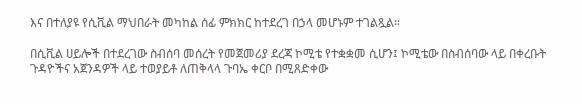እና በተለያዩ የሲቪል ማህበራት መካከል ሰፊ ምክክር ከተደረገ በኃላ መሆኑም ተገልጿል።

በሲቪል ሀይሎች በተደረገው ስብሰባ መሰረት የመጀመሪያ ደረጃ ኮሚቴ የተቋቋመ ሲሆን፤ ኮሚቴው በስብሰባው ላይ በቀረቡት ጉዳዮችና አጀንዳዎች ላይ ተወያይቶ ለጠቅላላ ጉባኤ ቀርቦ በሚጸድቀው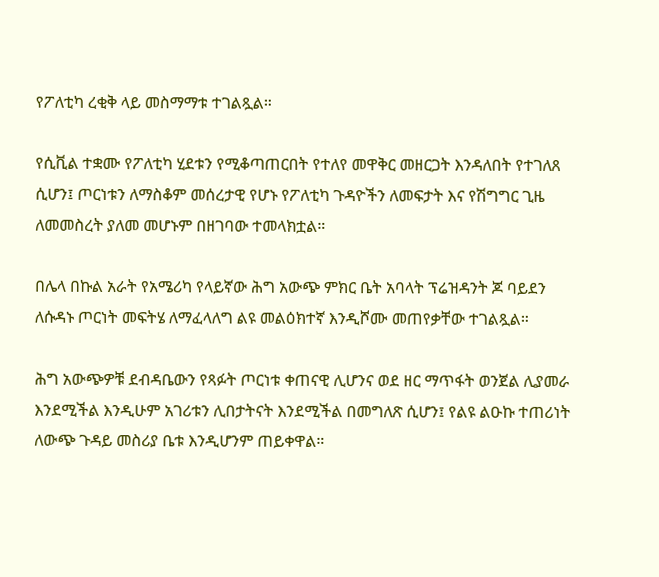የፖለቲካ ረቂቅ ላይ መስማማቱ ተገልጿል።

የሲቪል ተቋሙ የፖለቲካ ሂደቱን የሚቆጣጠርበት የተለየ መዋቅር መዘርጋት እንዳለበት የተገለጸ ሲሆን፤ ጦርነቱን ለማስቆም መሰረታዊ የሆኑ የፖለቲካ ጉዳዮችን ለመፍታት እና የሽግግር ጊዜ ለመመስረት ያለመ መሆኑም በዘገባው ተመላክቷል።

በሌላ በኩል አራት የአሜሪካ የላይኛው ሕግ አውጭ ምክር ቤት አባላት ፕሬዝዳንት ጆ ባይደን ለሱዳኑ ጦርነት መፍትሄ ለማፈላለግ ልዩ መልዕክተኛ እንዲሾሙ መጠየቃቸው ተገልጿል።

ሕግ አውጭዎቹ ደብዳቤውን የጻፉት ጦርነቱ ቀጠናዊ ሊሆንና ወደ ዘር ማጥፋት ወንጀል ሊያመራ እንደሚችል እንዲሁም አገሪቱን ሊበታትናት እንደሚችል በመግለጽ ሲሆን፤ የልዩ ልዑኩ ተጠሪነት ለውጭ ጉዳይ መስሪያ ቤቱ እንዲሆንም ጠይቀዋል።